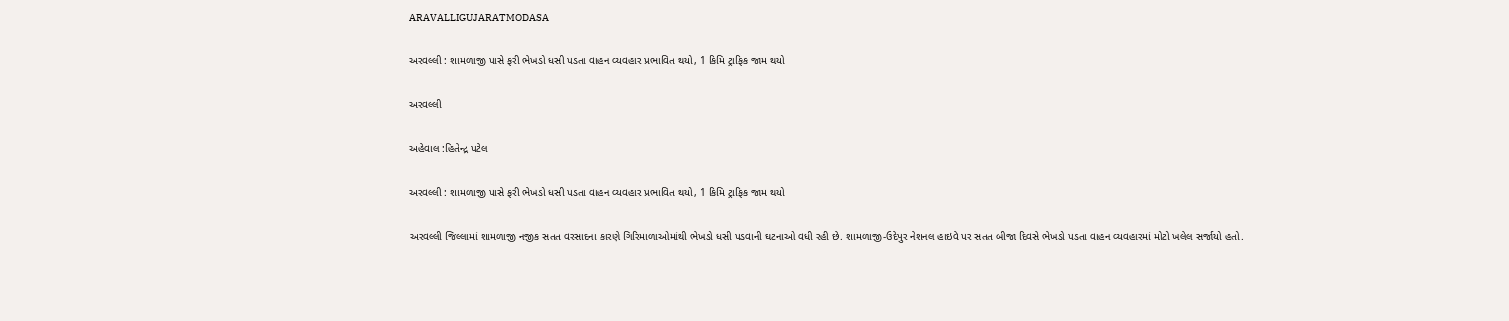ARAVALLIGUJARATMODASA

અરવલ્લી : શામળાજી પાસે ફરી ભેખડો ધસી પડતા વાહન વ્યવહાર પ્રભાવિત થયો, 1 કિમિ ટ્રાફિક જામ થયો

અરવલ્લી

અહેવાલ :હિતેન્દ્ર પટેલ

અરવલ્લી : શામળાજી પાસે ફરી ભેખડો ધસી પડતા વાહન વ્યવહાર પ્રભાવિત થયો, 1 કિમિ ટ્રાફિક જામ થયો

અરવલ્લી જિલ્લામાં શામળાજી નજીક સતત વરસાદના કારણે ગિરિમાળાઓમાંથી ભેખડો ધસી પડવાની ઘટનાઓ વધી રહી છે. શામળાજી-ઉદેપુર નેશનલ હાઇવે પર સતત બીજા દિવસે ભેખડો પડતા વાહન વ્યવહારમાં મોટો ખલેલ સર્જાયો હતો.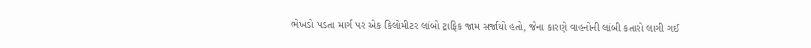ભેખડો પડતા માર્ગ પર એક કિલોમીટર લાંબો ટ્રાફિક જામ સર્જાયો હતો, જેના કારણે વાહનોની લાંબી કતારો લાગી ગઈ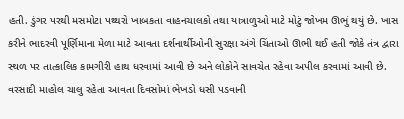હતી. ડુંગર પરથી મસમોટા પથ્થરો ખાબકતા વાહનચાલકો તથા યાત્રાળુઓ માટે મોટું જોખમ ઊભું થયું છે. ખાસ કરીને ભાદરવી પૂર્ણિમાના મેળા માટે આવતા દર્શનાર્થીઓની સુરક્ષા અંગે ચિંતાઓ ઊભી થઈ હતી જોકે તંત્ર દ્વારા સ્થળ પર તાત્કાલિક કામગીરી હાથ ધરવામાં આવી છે અને લોકોને સાવચેત રહેવા અપીલ કરવામાં આવી છે. વરસાદી માહોલ ચાલુ રહેતા આવતા દિવસોમાં ભેખડો ધસી પડવાની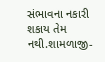સંભાવના નકારી શકાય તેમ નથી.શામળાજી-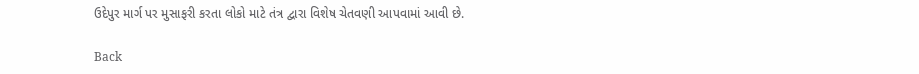ઉદેપુર માર્ગ પર મુસાફરી કરતા લોકો માટે તંત્ર દ્વારા વિશેષ ચેતવણી આપવામાં આવી છે.

Back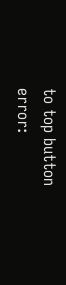to top button
error: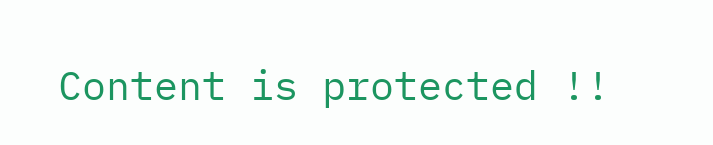Content is protected !!